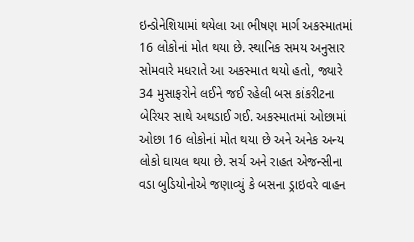ઇન્ડોનેશિયામાં થયેલા આ ભીષણ માર્ગ અકસ્માતમાં 16 લોકોનાં મોત થયા છે. સ્થાનિક સમય અનુસાર સોમવારે મધરાતે આ અકસ્માત થયો હતો, જ્યારે 34 મુસાફરોને લઈને જઈ રહેલી બસ કાંકરીટના બેરિયર સાથે અથડાઈ ગઈ. અકસ્માતમાં ઓછામાં ઓછા 16 લોકોનાં મોત થયા છે અને અનેક અન્ય લોકો ઘાયલ થયા છે. સર્ચ અને રાહત એજન્સીના વડા બુડિયોનોએ જણાવ્યું કે બસના ડ્રાઇવરે વાહન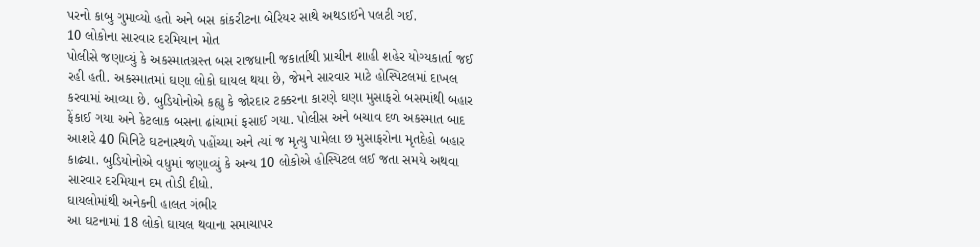પરનો કાબુ ગુમાવ્યો હતો અને બસ કાંકરીટના બેરિયર સાથે અથડાઈને પલટી ગઈ.
10 લોકોના સારવાર દરમિયાન મોત
પોલીસે જણાવ્યું કે અકસ્માતગ્રસ્ત બસ રાજધાની જકાર્તાથી પ્રાચીન શાહી શહેર યોગ્યકાર્તા જઈ રહી હતી. અકસ્માતમાં ઘણા લોકો ઘાયલ થયા છે, જેમને સારવાર માટે હોસ્પિટલમાં દાખલ કરવામાં આવ્યા છે. બુડિયોનોએ કહ્યુ કે જોરદાર ટક્કરના કારણે ઘણા મુસાફરો બસમાંથી બહાર ફેંકાઈ ગયા અને કેટલાક બસના ઢાંચામાં ફસાઈ ગયા. પોલીસ અને બચાવ દળ અકસ્માત બાદ આશરે 40 મિનિટે ઘટનાસ્થળે પહોંચ્યા અને ત્યાં જ મૃત્યુ પામેલા છ મુસાફરોના મૃતદેહો બહાર કાઢ્યા. બુડિયોનોએ વધુમાં જણાવ્યું કે અન્ય 10 લોકોએ હોસ્પિટલ લઈ જતા સમયે અથવા સારવાર દરમિયાન દમ તોડી દીધો.
ઘાયલોમાંથી અનેકની હાલત ગંભીર
આ ઘટનામાં 18 લોકો ઘાયલ થવાના સમાચાપર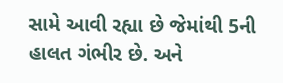સામે આવી રહ્યા છે જેમાંથી 5ની હાલત ગંભીર છે. અને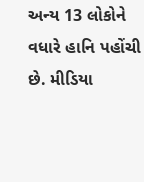અન્ય 13 લોકોને વધારે હાનિ પહોંચી છે. મીડિયા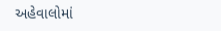અહેવાલોમાં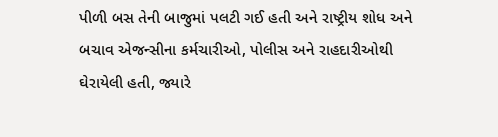પીળી બસ તેની બાજુમાં પલટી ગઈ હતી અને રાષ્ટ્રીય શોધ અને બચાવ એજન્સીના કર્મચારીઓ, પોલીસ અને રાહદારીઓથી ઘેરાયેલી હતી, જ્યારે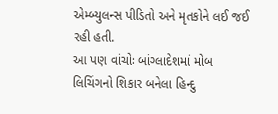એમ્બ્યુલન્સ પીડિતો અને મૃતકોને લઈ જઈ રહી હતી.
આ પણ વાંચોઃ બાંગ્લાદેશમાં મોબ લિચિંગનો શિકાર બનેલા હિન્દુ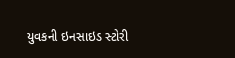યુવકની ઇનસાઇડ સ્ટોરી